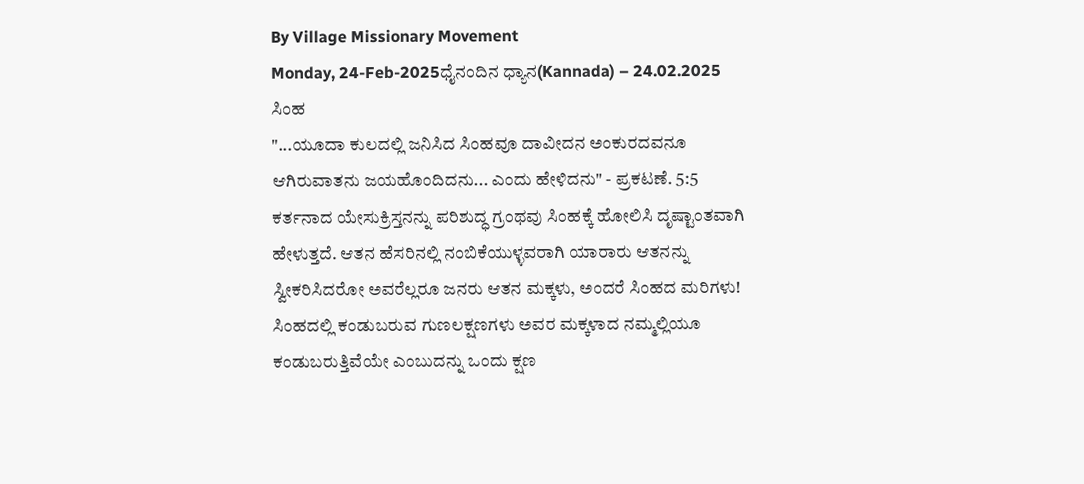By Village Missionary Movement
Monday, 24-Feb-2025ಧೈನಂದಿನ ಧ್ಯಾನ(Kannada) – 24.02.2025
ಸಿಂಹ
"...ಯೂದಾ ಕುಲದಲ್ಲಿ ಜನಿಸಿದ ಸಿಂಹವೂ ದಾವೀದನ ಅಂಕುರದವನೂ ಆಗಿರುವಾತನು ಜಯಹೊಂದಿದನು... ಎಂದು ಹೇಳಿದನು" - ಪ್ರಕಟಣೆ. 5:5
ಕರ್ತನಾದ ಯೇಸುಕ್ರಿಸ್ತನನ್ನು ಪರಿಶುದ್ಧ ಗ್ರಂಥವು ಸಿಂಹಕ್ಕೆ ಹೋಲಿಸಿ ದೃಷ್ಟಾಂತವಾಗಿ ಹೇಳುತ್ತದೆ. ಆತನ ಹೆಸರಿನಲ್ಲಿ ನಂಬಿಕೆಯುಳ್ಳವರಾಗಿ ಯಾರಾರು ಆತನನ್ನು ಸ್ವೀಕರಿಸಿದರೋ ಅವರೆಲ್ಲರೂ ಜನರು ಆತನ ಮಕ್ಕಳು, ಅಂದರೆ ಸಿಂಹದ ಮರಿಗಳು! ಸಿಂಹದಲ್ಲಿ ಕಂಡುಬರುವ ಗುಣಲಕ್ಷಣಗಳು ಅವರ ಮಕ್ಕಳಾದ ನಮ್ಮಲ್ಲಿಯೂ ಕಂಡುಬರುತ್ತಿವೆಯೇ ಎಂಬುದನ್ನು ಒಂದು ಕ್ಷಣ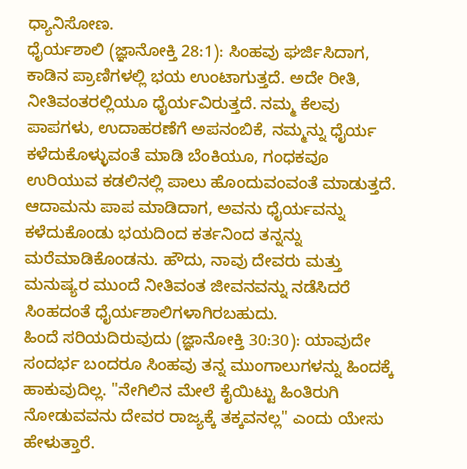ಧ್ಯಾನಿಸೋಣ.
ಧೈರ್ಯಶಾಲಿ (ಜ್ಞಾನೋಕ್ತಿ 28:1): ಸಿಂಹವು ಘರ್ಜಿಸಿದಾಗ, ಕಾಡಿನ ಪ್ರಾಣಿಗಳಲ್ಲಿ ಭಯ ಉಂಟಾಗುತ್ತದೆ. ಅದೇ ರೀತಿ, ನೀತಿವಂತರಲ್ಲಿಯೂ ಧೈರ್ಯವಿರುತ್ತದೆ. ನಮ್ಮ ಕೆಲವು ಪಾಪಗಳು, ಉದಾಹರಣೆಗೆ ಅಪನಂಬಿಕೆ, ನಮ್ಮನ್ನು ಧೈರ್ಯ ಕಳೆದುಕೊಳ್ಳುವಂತೆ ಮಾಡಿ ಬೆಂಕಿಯೂ, ಗಂಧಕವೂ ಉರಿಯುವ ಕಡಲಿನಲ್ಲಿ ಪಾಲು ಹೊಂದುವಂವಂತೆ ಮಾಡುತ್ತದೆ. ಆದಾಮನು ಪಾಪ ಮಾಡಿದಾಗ, ಅವನು ಧೈರ್ಯವನ್ನು ಕಳೆದುಕೊಂಡು ಭಯದಿಂದ ಕರ್ತನಿಂದ ತನ್ನನ್ನು ಮರೆಮಾಡಿಕೊಂಡನು. ಹೌದು, ನಾವು ದೇವರು ಮತ್ತು ಮನುಷ್ಯರ ಮುಂದೆ ನೀತಿವಂತ ಜೀವನವನ್ನು ನಡೆಸಿದರೆ ಸಿಂಹದಂತೆ ಧೈರ್ಯಶಾಲಿಗಳಾಗಿರಬಹುದು.
ಹಿಂದೆ ಸರಿಯದಿರುವುದು (ಜ್ಞಾನೋಕ್ತಿ 30:30): ಯಾವುದೇ ಸಂದರ್ಭ ಬಂದರೂ ಸಿಂಹವು ತನ್ನ ಮುಂಗಾಲುಗಳನ್ನು ಹಿಂದಕ್ಕೆ ಹಾಕುವುದಿಲ್ಲ. "ನೇಗಿಲಿನ ಮೇಲೆ ಕೈಯಿಟ್ಟು ಹಿಂತಿರುಗಿ ನೋಡುವವನು ದೇವರ ರಾಜ್ಯಕ್ಕೆ ತಕ್ಕವನಲ್ಲ" ಎಂದು ಯೇಸು ಹೇಳುತ್ತಾರೆ.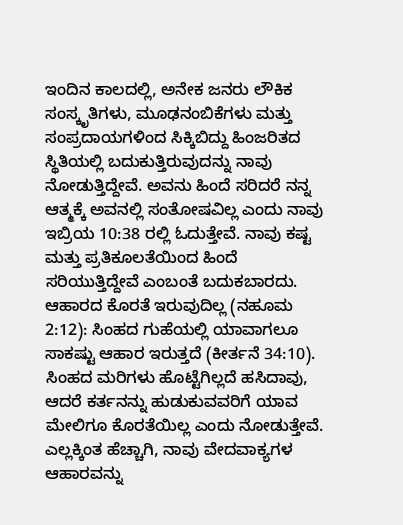ಇಂದಿನ ಕಾಲದಲ್ಲಿ, ಅನೇಕ ಜನರು ಲೌಕಿಕ ಸಂಸ್ಕೃತಿಗಳು, ಮೂಢನಂಬಿಕೆಗಳು ಮತ್ತು ಸಂಪ್ರದಾಯಗಳಿಂದ ಸಿಕ್ಕಿಬಿದ್ದು ಹಿಂಜರಿತದ ಸ್ಥಿತಿಯಲ್ಲಿ ಬದುಕುತ್ತಿರುವುದನ್ನು ನಾವು ನೋಡುತ್ತಿದ್ದೇವೆ. ಅವನು ಹಿಂದೆ ಸರಿದರೆ ನನ್ನ ಆತ್ಮಕ್ಕೆ ಅವನಲ್ಲಿ ಸಂತೋಷವಿಲ್ಲ ಎಂದು ನಾವು ಇಬ್ರಿಯ 10:38 ರಲ್ಲಿ ಓದುತ್ತೇವೆ. ನಾವು ಕಷ್ಟ ಮತ್ತು ಪ್ರತಿಕೂಲತೆಯಿಂದ ಹಿಂದೆ ಸರಿಯುತ್ತಿದ್ದೇವೆ ಎಂಬಂತೆ ಬದುಕಬಾರದು.
ಆಹಾರದ ಕೊರತೆ ಇರುವುದಿಲ್ಲ (ನಹೂಮ 2:12): ಸಿಂಹದ ಗುಹೆಯಲ್ಲಿ ಯಾವಾಗಲೂ ಸಾಕಷ್ಟು ಆಹಾರ ಇರುತ್ತದೆ (ಕೀರ್ತನೆ 34:10). ಸಿಂಹದ ಮರಿಗಳು ಹೊಟ್ಟೆಗಿಲ್ಲದೆ ಹಸಿದಾವು, ಆದರೆ ಕರ್ತನನ್ನು ಹುಡುಕುವವರಿಗೆ ಯಾವ ಮೇಲಿಗೂ ಕೊರತೆಯಿಲ್ಲ ಎಂದು ನೋಡುತ್ತೇವೆ. ಎಲ್ಲಕ್ಕಿಂತ ಹೆಚ್ಚಾಗಿ, ನಾವು ವೇದವಾಕ್ಯಗಳ ಆಹಾರವನ್ನು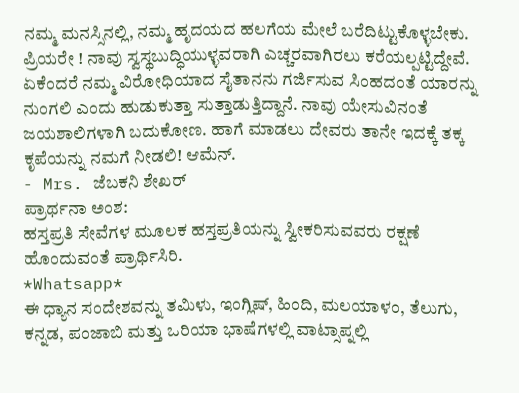ನಮ್ಮ ಮನಸ್ಸಿನಲ್ಲಿ, ನಮ್ಮ ಹೃದಯದ ಹಲಗೆಯ ಮೇಲೆ ಬರೆದಿಟ್ಟುಕೊಳ್ಳಬೇಕು.
ಪ್ರಿಯರೇ ! ನಾವು ಸ್ವಸ್ಥಬುದ್ಧಿಯುಳ್ಳವರಾಗಿ ಎಚ್ಚರವಾಗಿರಲು ಕರೆಯಲ್ಪಟ್ಟಿದ್ದೇವೆ. ಏಕೆಂದರೆ ನಮ್ಮ ವಿರೋಧಿಯಾದ ಸೈತಾನನು ಗರ್ಜಿಸುವ ಸಿಂಹದಂತೆ ಯಾರನ್ನು ನುಂಗಲಿ ಎಂದು ಹುಡುಕುತ್ತಾ ಸುತ್ತಾಡುತ್ತಿದ್ದಾನೆ. ನಾವು ಯೇಸುವಿನಂತೆ ಜಯಶಾಲಿಗಳಾಗಿ ಬದುಕೋಣ. ಹಾಗೆ ಮಾಡಲು ದೇವರು ತಾನೇ ಇದಕ್ಕೆ ತಕ್ಕ ಕೃಪೆಯನ್ನು ನಮಗೆ ನೀಡಲಿ! ಆಮೆನ್.
- Mrs. ಜೆಬಕನಿ ಶೇಖರ್
ಪ್ರಾರ್ಥನಾ ಅಂಶ:
ಹಸ್ತಪ್ರತಿ ಸೇವೆಗಳ ಮೂಲಕ ಹಸ್ತಪ್ರತಿಯನ್ನು ಸ್ವೀಕರಿಸುವವರು ರಕ್ಷಣೆ ಹೊಂದುವಂತೆ ಪ್ರಾರ್ಥಿಸಿರಿ.
*Whatsapp*
ಈ ಧ್ಯಾನ ಸಂದೇಶವನ್ನು ತಮಿಳು, ಇಂಗ್ಲಿಷ್, ಹಿಂದಿ, ಮಲಯಾಳಂ, ತೆಲುಗು, ಕನ್ನಡ, ಪಂಜಾಬಿ ಮತ್ತು ಒರಿಯಾ ಭಾಷೆಗಳಲ್ಲಿ ವಾಟ್ಸಾಪ್ನಲ್ಲಿ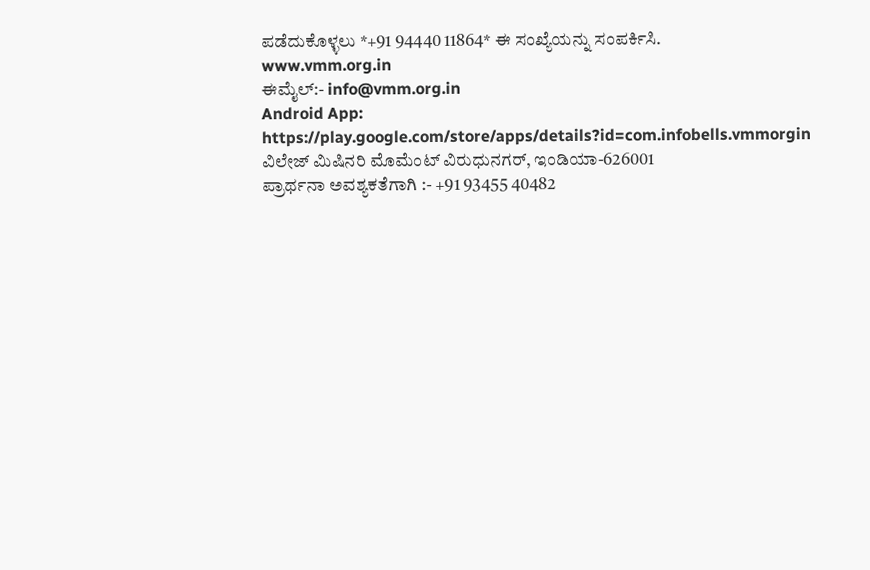ಪಡೆದುಕೊಳ್ಳಲು *+91 94440 11864* ಈ ಸಂಖ್ಯೆಯನ್ನು ಸಂಪರ್ಕಿಸಿ.
www.vmm.org.in
ಈಮೈಲ್:- info@vmm.org.in
Android App: https://play.google.com/store/apps/details?id=com.infobells.vmmorgin
ವಿಲೇಜ್ ಮಿಷಿನರಿ ಮೊಮೆಂಟ್ ವಿರುಧುನಗರ್, ಇಂಡಿಯಾ-626001
ಪ್ರಾರ್ಥನಾ ಅವಶ್ಯಕತೆಗಾಗಿ :- +91 93455 40482